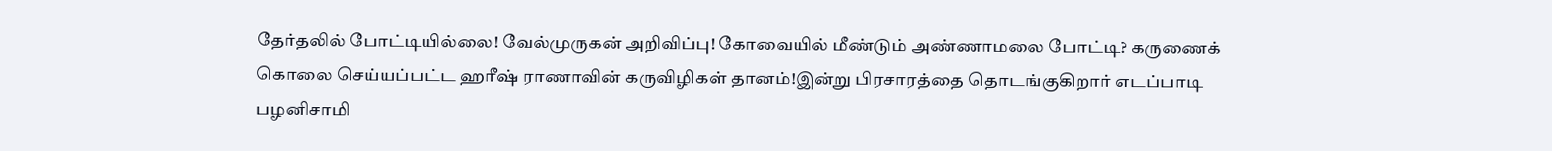தேர்தலில் போட்டியில்லை! வேல்முருகன் அறிவிப்பு! கோவையில் மீண்டும் அண்ணாமலை போட்டி? கருணைக் கொலை செய்யப்பட்ட ஹரீஷ் ராணாவின் கருவிழிகள் தானம்!இன்று பிரசாரத்தை தொடங்குகிறார் எடப்பாடி பழனிசாமி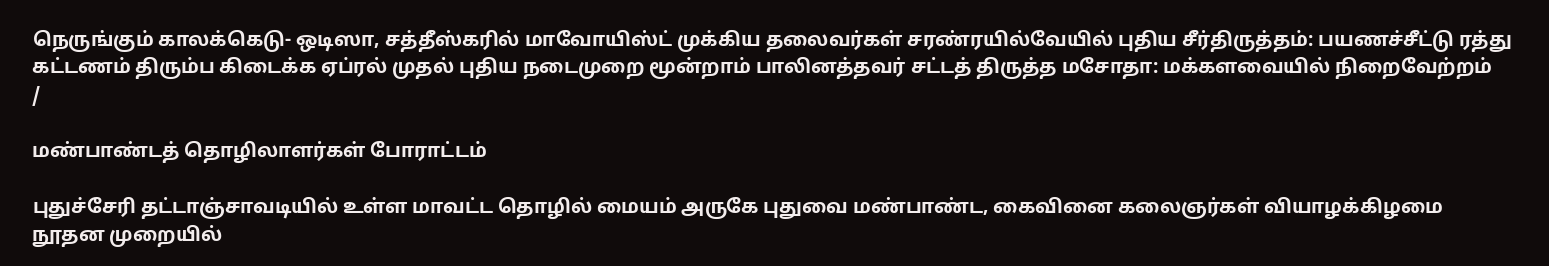நெருங்கும் காலக்கெடு- ஒடிஸா, சத்தீஸ்கரில் மாவோயிஸ்ட் முக்கிய தலைவர்கள் சரண்ரயில்வேயில் புதிய சீர்திருத்தம்: பயணச்சீட்டு ரத்து கட்டணம் திரும்ப கிடைக்க ஏப்ரல் முதல் புதிய நடைமுறை மூன்றாம் பாலினத்தவர் சட்டத் திருத்த மசோதா: மக்களவையில் நிறைவேற்றம்
/

மண்பாண்டத் தொழிலாளர்கள் போராட்டம்

புதுச்சேரி தட்டாஞ்சாவடியில் உள்ள மாவட்ட தொழில் மையம் அருகே புதுவை மண்பாண்ட, கைவினை கலைஞர்கள் வியாழக்கிழமை நூதன முறையில்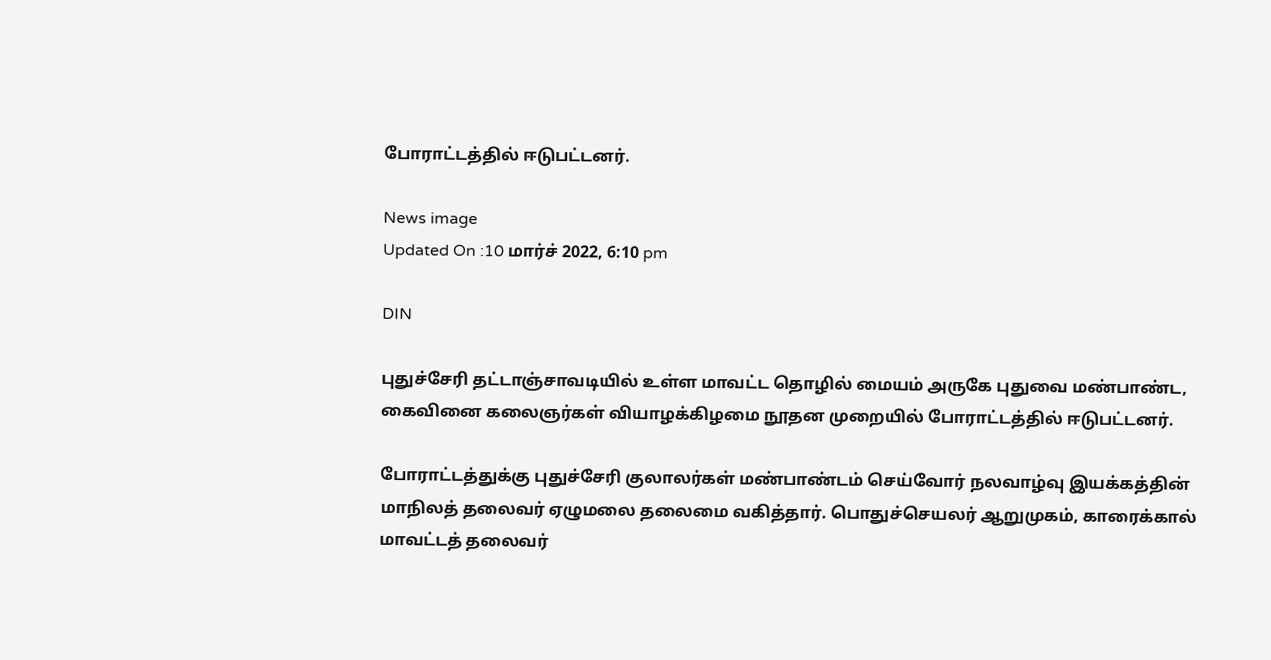போராட்டத்தில் ஈடுபட்டனர்.

News image
Updated On :10 மார்ச் 2022, 6:10 pm

DIN

புதுச்சேரி தட்டாஞ்சாவடியில் உள்ள மாவட்ட தொழில் மையம் அருகே புதுவை மண்பாண்ட, கைவினை கலைஞர்கள் வியாழக்கிழமை நூதன முறையில் போராட்டத்தில் ஈடுபட்டனர்.

போராட்டத்துக்கு புதுச்சேரி குலாலர்கள் மண்பாண்டம் செய்வோர் நலவாழ்வு இயக்கத்தின் மாநிலத் தலைவர் ஏழுமலை தலைமை வகித்தார். பொதுச்செயலர் ஆறுமுகம், காரைக்கால் மாவட்டத் தலைவர்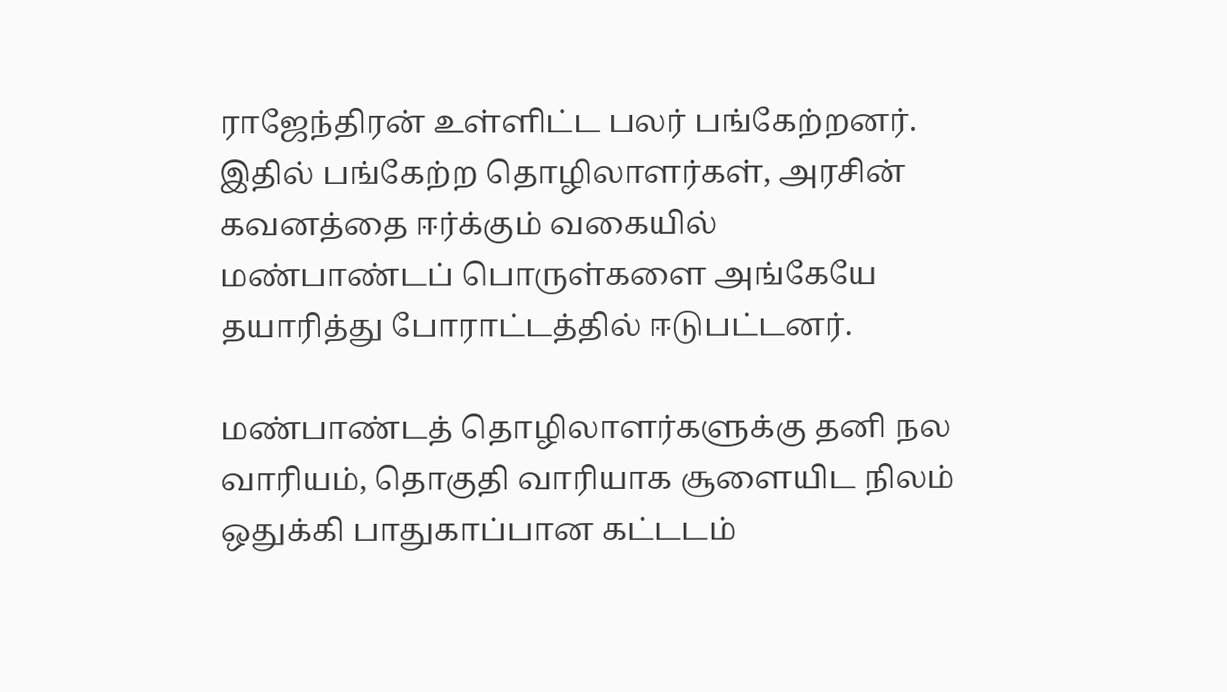ராஜேந்திரன் உள்ளிட்ட பலர் பங்கேற்றனர். இதில் பங்கேற்ற தொழிலாளர்கள், அரசின் கவனத்தை ஈர்க்கும் வகையில் மண்பாண்டப் பொருள்களை அங்கேயே தயாரித்து போராட்டத்தில் ஈடுபட்டனர்.

மண்பாண்டத் தொழிலாளர்களுக்கு தனி நல வாரியம், தொகுதி வாரியாக சூளையிட நிலம் ஒதுக்கி பாதுகாப்பான கட்டடம்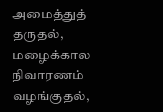அமைத்துத் தருதல், மழைக்கால நிவாரணம் வழங்குதல்,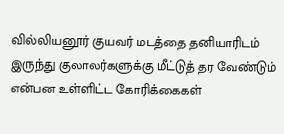வில்லியனூர் குயவர் மடத்தை தனியாரிடம் இருந்து குலாலர்களுக்கு மீட்டுத் தர வேண்டும் என்பன உள்ளிட்ட கோரிக்கைகள்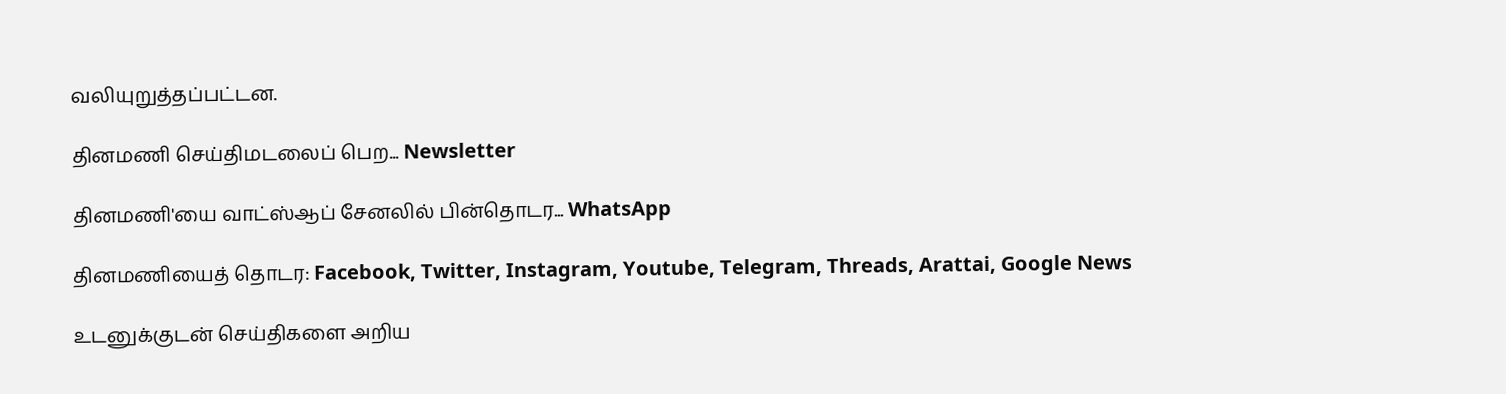வலியுறுத்தப்பட்டன.

தினமணி செய்திமடலைப் பெற... Newsletter

தினமணி'யை வாட்ஸ்ஆப் சேனலில் பின்தொடர... WhatsApp

தினமணியைத் தொடர: Facebook, Twitter, Instagram, Youtube, Telegram, Threads, Arattai, Google News

உடனுக்குடன் செய்திகளை அறிய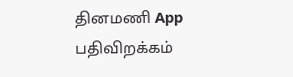தினமணி App பதிவிறக்கம்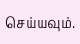செய்யவும்.